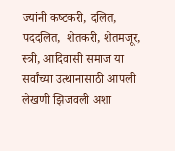ज्‍यांनी कष्‍टकरी, दलित, पददलित,  शेतकरी, शेतमजूर, स्‍त्री, आदिवासी समाज या सर्वांच्‍या उत्‍थानासाठी आपली लेखणी झिजवली अशा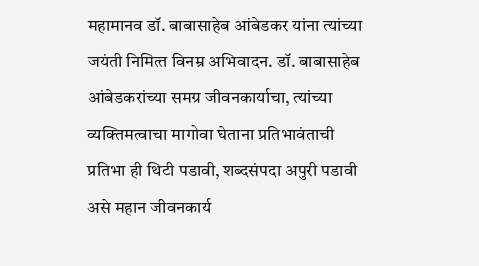महामानव डॉ. बाबासाहेब आंबेडकर यांना त्‍यांच्‍या जयंती निमित्‍त विनम्र अभिवादन. डॉ. बाबासाहेब आंबेडकरांच्‍या समग्र जीवनकार्याचा, त्‍यांच्‍या व्‍यक्तिमत्‍वाचा मागोवा घेताना प्रतिभावंताची प्रतिभा ही थिटी पडावी, शब्‍दसंपदा अपुरी पडावी असे महान जीवनकार्य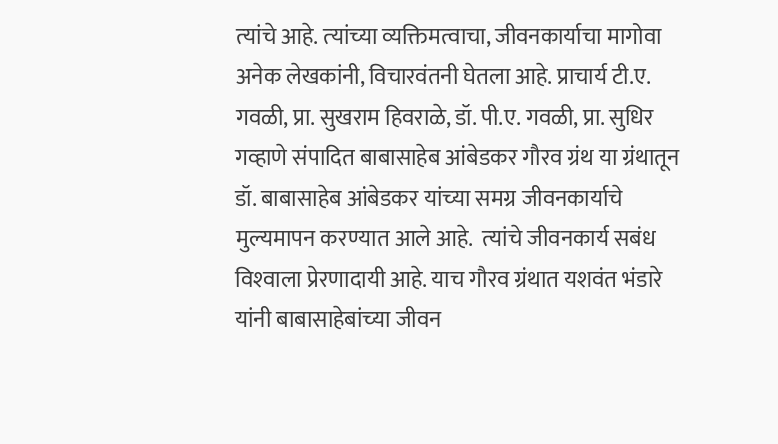त्‍यांचे आहे. त्‍यांच्‍या व्‍यक्तिमत्‍वाचा, जीवनकार्याचा मागोवा अनेक लेखकांनी, विचारवंतनी घेतला आहे. प्राचार्य टी.ए. गवळी, प्रा. सुखराम हिवराळे, डॉ. पी.ए. गवळी, प्रा. सुधिर गव्‍हाणे संपादित बाबासाहेब आंबेडकर गौरव ग्रंथ या ग्रंथातून डॉ. बाबासाहेब आंबेडकर यांच्‍या समग्र जीवनकार्याचे मुल्‍यमापन करण्‍यात आले आहे.  त्‍यांचे जीवनकार्य सबंध विश्‍वाला प्रेरणादायी आहे. याच गौरव ग्रंथात यशवंत भंडारे यांनी बाबासाहेबांच्‍या जीवन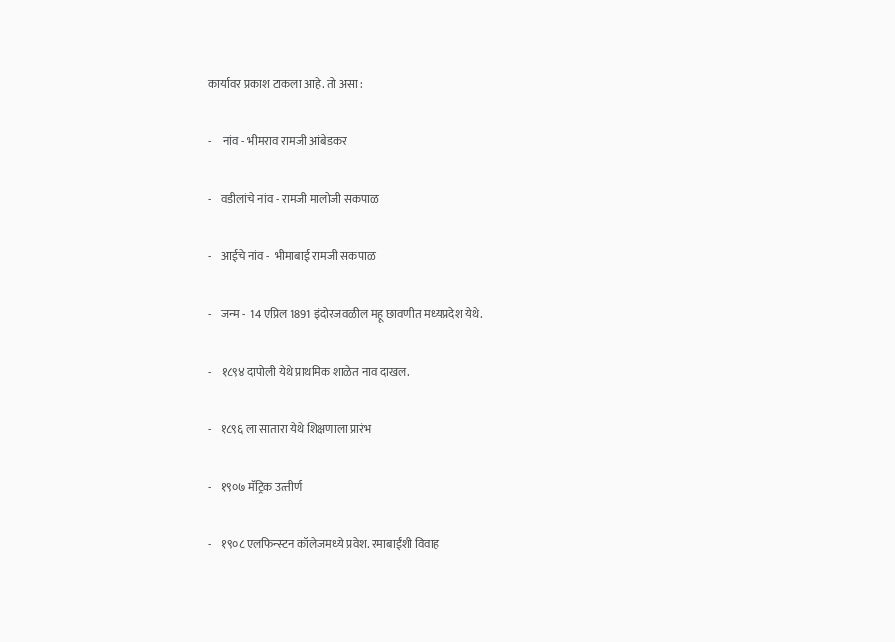कार्यावर प्रकाश टाकला आहे. तो असा :

-     नांव - भीमराव रामजी आंबेडकर

-    वडीलांचे नांव - रामजी मालोजी सकपाळ

-    आईचे नांव -  भीमाबाई रामजी सकपाळ

-    जन्‍म -  14 एप्रिल 1891 इंदोरजवळील महू छावणीत मध्‍यप्रदेश येथे.

-    १८९४ दापोली येथे प्राथमिक शाळेत नाव दाखल.

-    १८९६ ला सातारा येथे शिक्षणाला प्रारंभ

-    १९०७ मॅट्रिक उत्‍तीर्ण

-    १९०८ एलफिन्‍स्‍टन कॉलेजमध्‍ये प्रवेश. रमाबाईंशी विवाह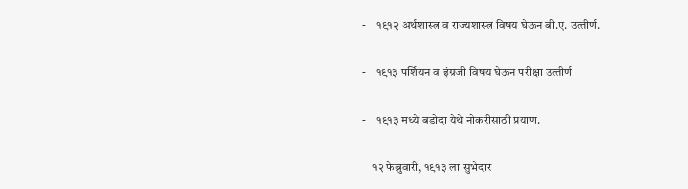-    १९१२ अर्थशास्‍त्र व राज्‍यशास्‍त्र विषय घेऊन बी.ए. उत्‍तीर्ण.

-    १९१३ पर्शियन व इंग्रजी विषय घेऊन परीक्षा उत्‍तीर्ण

-    १९१३ मध्‍ये बडोदा येथे नोकरीसाठी प्रयाण.

    १२ फेब्रुवारी, १९१३ ला सुभेदार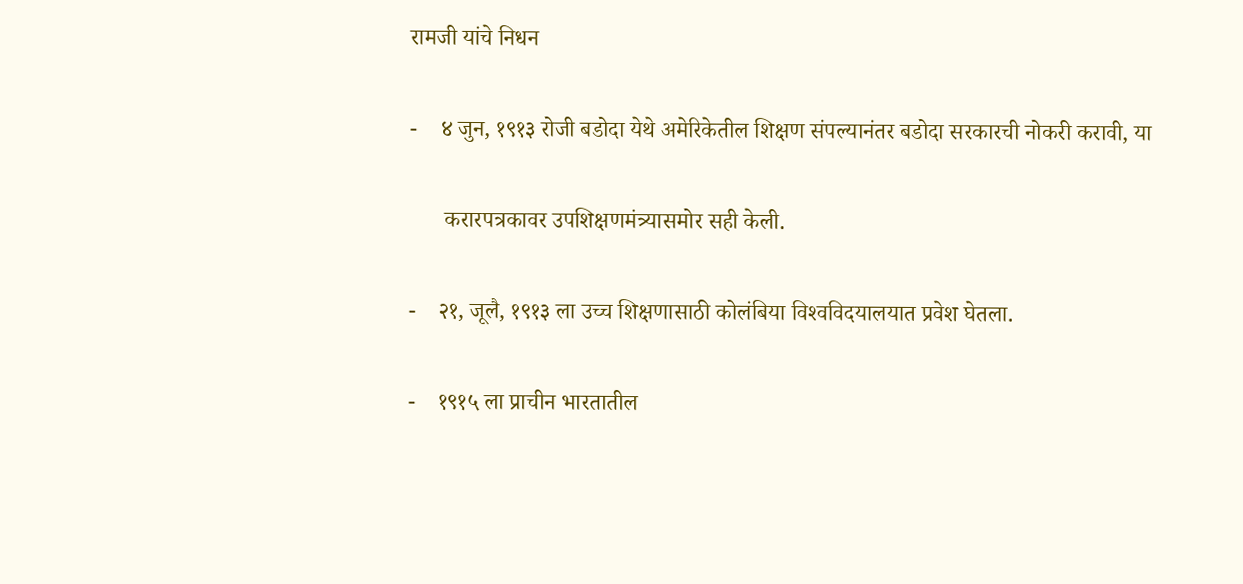रामजी यांचे निधन

-    ४ जुन, १९१३ रोजी बडोदा येथे अमेरिकेतील शिक्षण संपल्‍यानंतर बडोदा सरकारची नोकरी करावी, या

      करारपत्रकावर उपशिक्षणमंत्र्यासमोर सही केली.

-    २१, जूलै, १९१३ ला उच्‍च शिक्षणासाठी कोलंबिया विश्‍वविदयालयात प्रवेश घेतला.

-    १९१५ ला प्राचीन भारतातील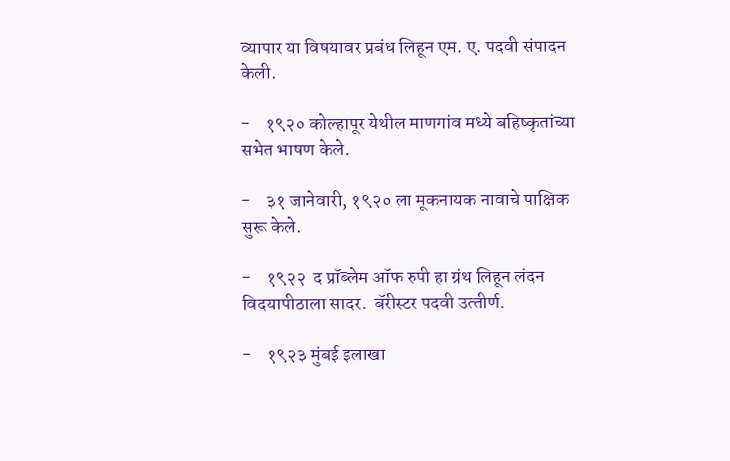व्‍यापार या विषयावर प्रबंध लिहून एम. ए. पदवी संपादन केली.

-    १९२० कोल्‍हापूर येथील माणगांव मध्‍ये बहिष्‍कृतांच्‍या सभेत भाषण केले.

-    ३१ जानेवारी, १९२० ला मूकनायक नावाचे पाक्षिक सुरू केले.

-    १९२२  द प्रॉब्‍लेम ऑफ रुपी हा ग्रंथ लिहून लंदन विदयापीठाला सादर.  बॅरीस्‍टर पदवी उत्‍तीर्ण.

-    १९२३ मुंबई इलाखा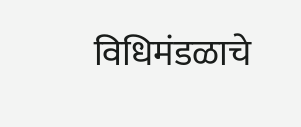विधिमंडळाचे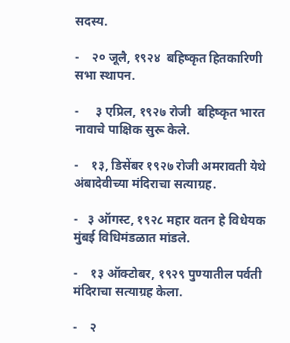सदस्‍य.

-    २० जूलै, १९२४  बहिष्‍कृत हितकारिणी सभा स्‍थापन.

-     ३ एप्रिल, १९२७ रोजी  बहिष्‍कृत भारत नावाचे पाक्षिक सुरू केले.

-    १३, डिसेंबर १९२७ रोजी अमरावती येथे अंबादेवीच्‍या मंदिराचा सत्‍याग्रह.

-   ३ ऑगस्‍ट, १९२८ महार वतन हे विधेयक मुंबई विधिमंडळात मांडले.

-    १३ ऑक्‍टोबर, १९२९ पुण्‍यातील पर्वती मंदिराचा सत्‍याग्रह केला.

-    २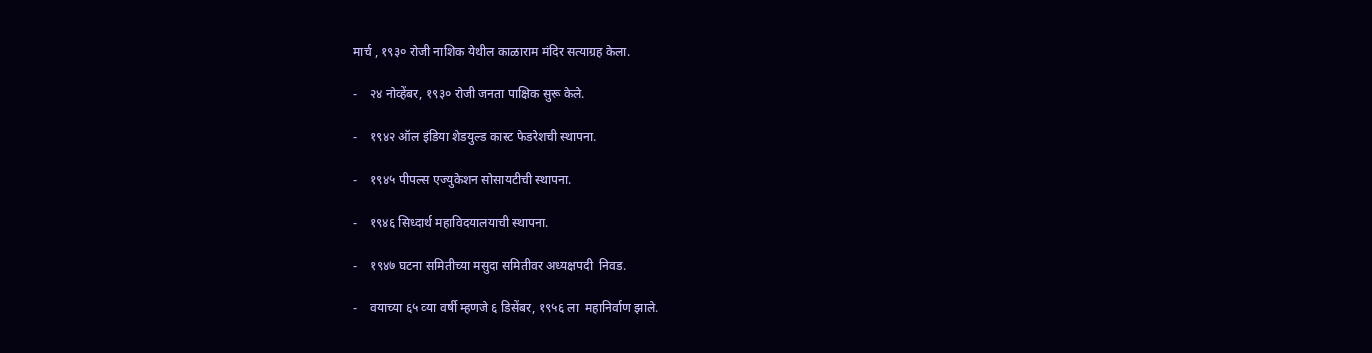मार्च , १९३० रोजी नाशिक येथील काळाराम मंदिर सत्‍याग्रह केला.

-    २४ नोव्‍हेंबर, १९३० रोजी जनता पाक्षिक सुरू केले.

-    १९४२ ऑल इंडिया शेडयुल्‍ड कास्‍ट फेडरेशची स्‍थापना.

-    १९४५ पीपल्‍स एज्‍युकेशन सोसायटीची स्‍थापना.

-    १९४६ सिध्‍दार्थ महाविदयालयाची स्‍थापना.

-    १९४७ घटना समितीच्‍या मसुदा समितीवर अध्‍यक्षपदी  निवड.

-    वयाच्‍या ६५ व्‍या वर्षी म्‍हणजे ६ डिसेंबर, १९५६ ला  महानिर्वाण झाले.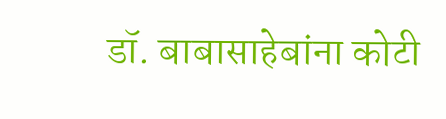डॉ. बाबासाहेबांना कोटी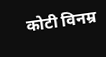कोटी विनम्र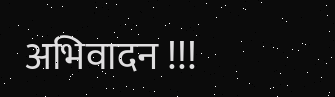अभिवादन !!!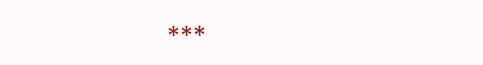***